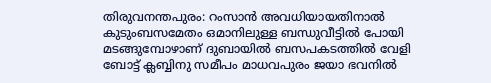തിരുവനന്തപുരം: റംസാൻ അവധിയായതിനാൽ കുടുംബസമേതം ഒമാനിലുള്ള ബന്ധുവീട്ടിൽ പോയി മടങ്ങുമ്പോഴാണ് ദുബായിൽ ബസപകടത്തിൽ വേളി ബോട്ട് ക്ലബ്ബിനു സമീപം മാധവപുരം ജയാ ഭവനിൽ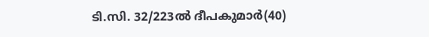ടി.സി. 32/223ൽ ദീപകുമാർ(40)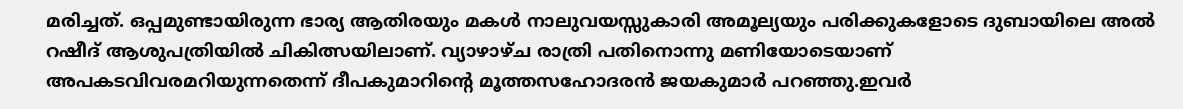മരിച്ചത്. ഒപ്പമുണ്ടായിരുന്ന ഭാര്യ ആതിരയും മകൾ നാലുവയസ്സുകാരി അമൂല്യയും പരിക്കുകളോടെ ദുബായിലെ അൽ റഷീദ് ആശുപത്രിയിൽ ചികിത്സയിലാണ്. വ്യാഴാഴ്ച രാത്രി പതിനൊന്നു മണിയോടെയാണ് അപകടവിവരമറിയുന്നതെന്ന് ദീപകുമാറിന്റെ മൂത്തസഹോദരൻ ജയകുമാർ പറഞ്ഞു.ഇവർ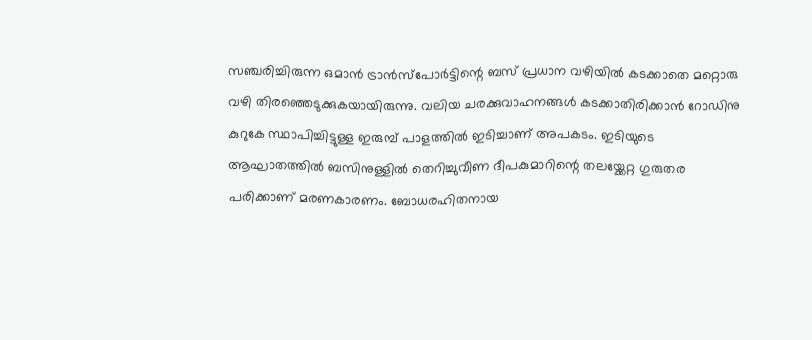സഞ്ചരിച്ചിരുന്ന ഒമാൻ ട്രാൻസ്പോർട്ടിന്റെ ബസ് പ്രധാന വഴിയിൽ കടക്കാതെ മറ്റൊരു വഴി തിരഞ്ഞെടുക്കുകയായിരുന്നു. വലിയ ചരക്കുവാഹനങ്ങൾ കടക്കാതിരിക്കാൻ റോഡിനു കുറുകേ സ്ഥാപിച്ചിട്ടുള്ള ഇരുമ്പ് പാളത്തിൽ ഇടിച്ചാണ് അപകടം. ഇടിയുടെ ആഘാതത്തിൽ ബസിനുള്ളിൽ തെറിച്ചുവീണ ദീപകുമാറിന്റെ തലയ്ക്കേറ്റ ഗുരുതര പരിക്കാണ് മരണകാരണം. ബോധരഹിതനായ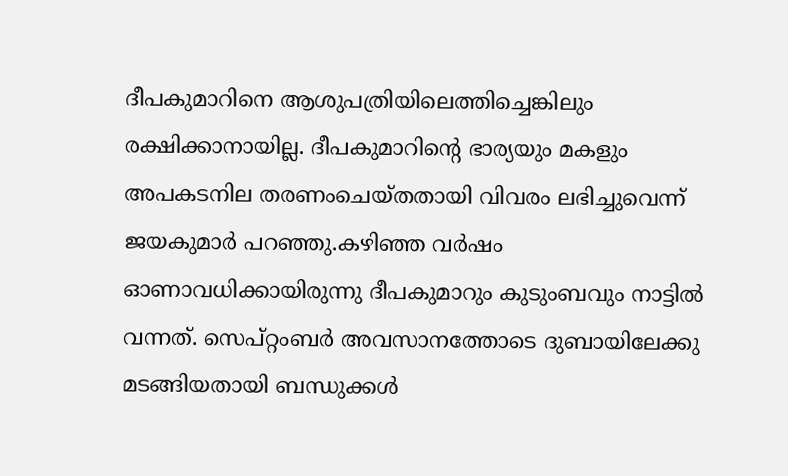ദീപകുമാറിനെ ആശുപത്രിയിലെത്തിച്ചെങ്കിലും രക്ഷിക്കാനായില്ല. ദീപകുമാറിന്റെ ഭാര്യയും മകളും അപകടനില തരണംചെയ്തതായി വിവരം ലഭിച്ചുവെന്ന് ജയകുമാർ പറഞ്ഞു.കഴിഞ്ഞ വർഷം ഓണാവധിക്കായിരുന്നു ദീപകുമാറും കുടുംബവും നാട്ടിൽ വന്നത്. സെപ്റ്റംബർ അവസാനത്തോടെ ദുബായിലേക്കു മടങ്ങിയതായി ബന്ധുക്കൾ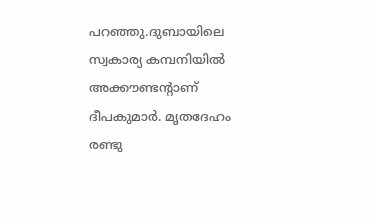പറഞ്ഞു.ദുബായിലെ സ്വകാര്യ കമ്പനിയിൽ അക്കൗണ്ടന്റാണ് ദീപകുമാർ. മൃതദേഹം രണ്ടു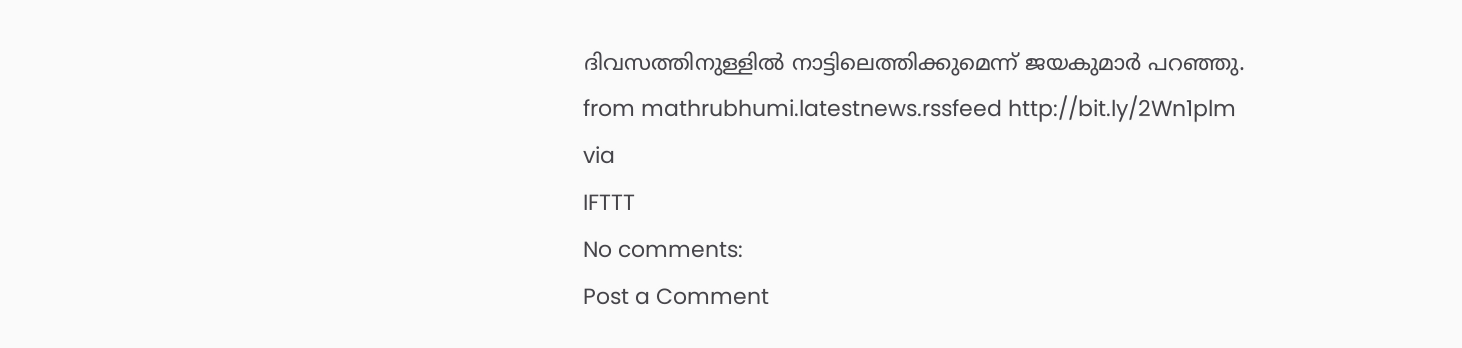ദിവസത്തിനുള്ളിൽ നാട്ടിലെത്തിക്കുമെന്ന് ജയകുമാർ പറഞ്ഞു.
from mathrubhumi.latestnews.rssfeed http://bit.ly/2Wn1plm
via
IFTTT
No comments:
Post a Comment